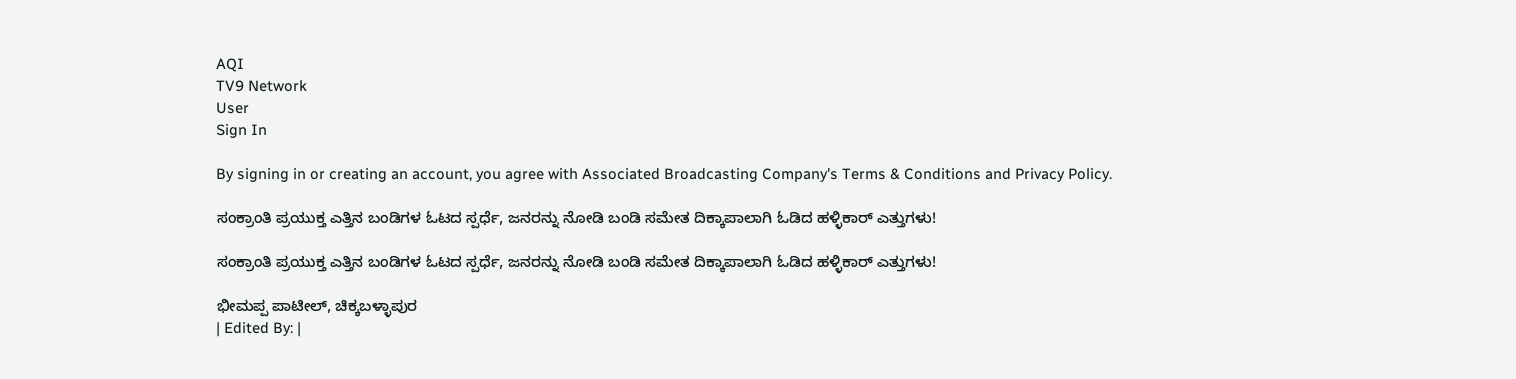AQI
TV9 Network
User
Sign In

By signing in or creating an account, you agree with Associated Broadcasting Company's Terms & Conditions and Privacy Policy.

ಸಂಕ್ರಾಂತಿ ಪ್ರಯುಕ್ತ ಎತ್ತಿನ ಬಂಡಿಗಳ ಓಟದ ಸ್ಪರ್ಧೆ, ಜನರನ್ನು ನೋಡಿ ಬಂಡಿ ಸಮೇತ ದಿಕ್ಕಾಪಾಲಾಗಿ ಓಡಿದ ಹಳ್ಳಿಕಾರ್ ಎತ್ತುಗಳು!

ಸಂಕ್ರಾಂತಿ ಪ್ರಯುಕ್ತ ಎತ್ತಿನ ಬಂಡಿಗಳ ಓಟದ ಸ್ಪರ್ಧೆ, ಜನರನ್ನು ನೋಡಿ ಬಂಡಿ ಸಮೇತ ದಿಕ್ಕಾಪಾಲಾಗಿ ಓಡಿದ ಹಳ್ಳಿಕಾರ್ ಎತ್ತುಗಳು!

ಭೀಮಪ್ಪ ಪಾಟೀಲ್, ಚಿಕ್ಕಬಳ್ಳಾಪುರ
| Edited By: |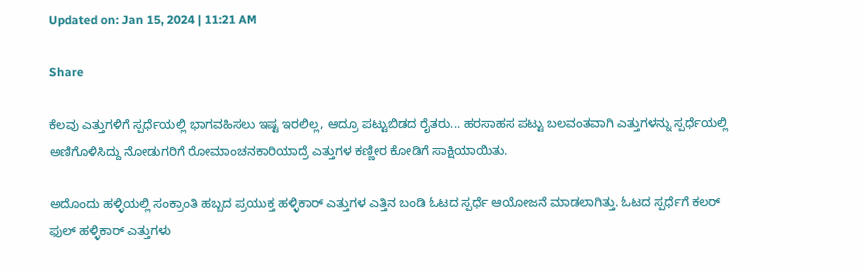Updated on: Jan 15, 2024 | 11:21 AM

Share

ಕೆಲವು ಎತ್ತುಗಳಿಗೆ ಸ್ಪರ್ಧೆಯಲ್ಲಿ ಭಾಗವಹಿಸಲು ಇಷ್ಟ ಇರಲಿಲ್ಲ, ಆದ್ರೂ ಪಟ್ಟುಬಿಡದ ರೈತರು... ಹರಸಾಹಸ ಪಟ್ಟು ಬಲವಂತವಾಗಿ ಎತ್ತುಗಳನ್ನು ಸ್ಪರ್ಧೆಯಲ್ಲಿ ಅಣಿಗೊಳಿಸಿದ್ದು ನೋಡುಗರಿಗೆ ರೋಮಾಂಚನಕಾರಿಯಾದ್ರೆ ಎತ್ತುಗಳ ಕಣ್ಣೀರ ಕೋಡಿಗೆ ಸಾಕ್ಷಿಯಾಯಿತು.

ಅದೊಂದು ಹಳ್ಳಿಯಲ್ಲಿ ಸಂಕ್ರಾಂತಿ ಹಬ್ಬದ ಪ್ರಯುಕ್ತ ಹಳ್ಳಿಕಾರ್ ಎತ್ತುಗಳ ಎತ್ತಿನ ಬಂಡಿ ಓಟದ ಸ್ಪರ್ಧೆ ಆಯೋಜನೆ ಮಾಡಲಾಗಿತ್ತು. ಓಟದ ಸ್ಪರ್ಧೆಗೆ ಕಲರ್ ಫುಲ್ ಹಳ್ಳಿಕಾರ್ ಎತ್ತುಗಳು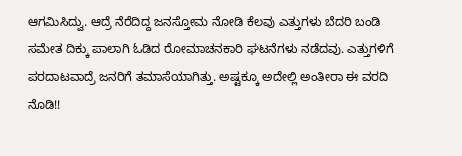ಆಗಮಿಸಿದ್ವು. ಆದ್ರೆ ನೆರೆದಿದ್ದ ಜನಸ್ತೋಮ ನೋಡಿ ಕೆಲವು ಎತ್ತುಗಳು ಬೆದರಿ ಬಂಡಿ ಸಮೇತ ದಿಕ್ಕು ಪಾಲಾಗಿ ಓಡಿದ ರೋಮಾಚನಕಾರಿ ಘಟನೆಗಳು ನಡೆದವು. ಎತ್ತುಗಳಿಗೆ ಪರದಾಟವಾದ್ರೆ ಜನರಿಗೆ ತಮಾಸೆಯಾಗಿತ್ತು. ಅಷ್ಟಕ್ಕೂ ಅದೇಲ್ಲಿ ಅಂತೀರಾ ಈ ವರದಿ ನೊಡಿ!!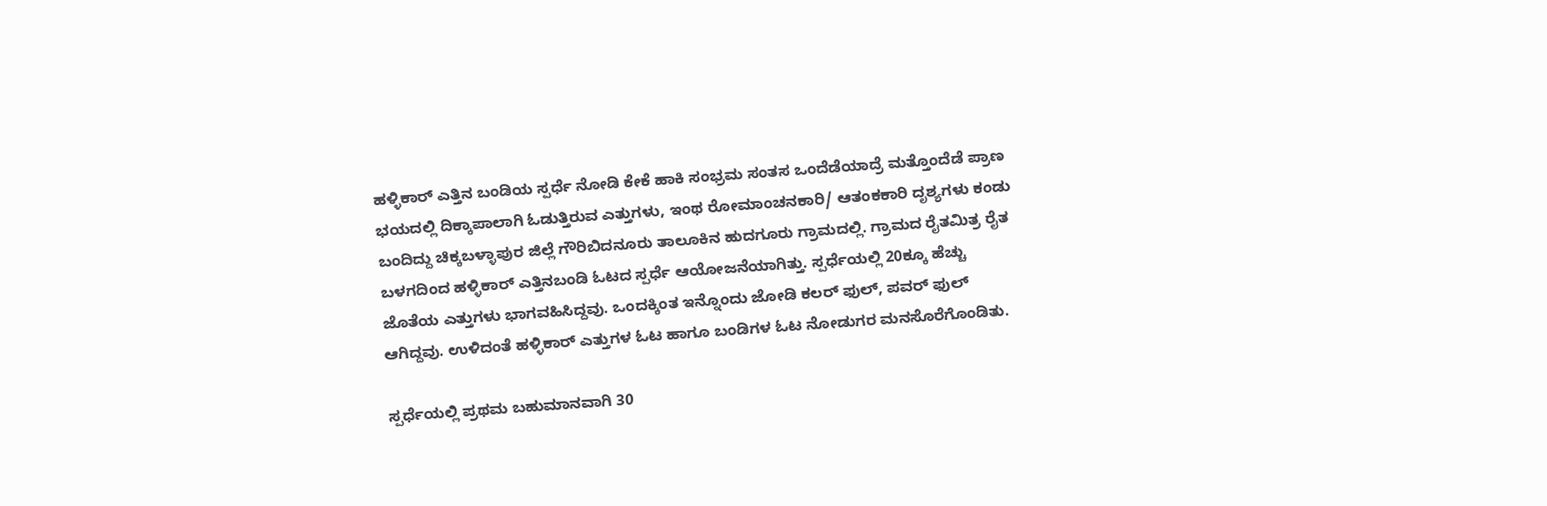ಹಳ್ಳಿಕಾರ್ ಎತ್ತಿನ ಬಂಡಿಯ ಸ್ಪರ್ಧೆ ನೋಡಿ ಕೇಕೆ ಹಾಕಿ ಸಂಭ್ರಮ ಸಂತಸ ಒಂದೆಡೆಯಾದ್ರೆ ಮತ್ತೊಂದೆಡೆ ಪ್ರಾಣ ಭಯದಲ್ಲಿ ದಿಕ್ಕಾಪಾಲಾಗಿ ಓಡುತ್ತಿರುವ ಎತ್ತುಗಳು, ಇಂಥ ರೋಮಾಂಚನಕಾರಿ/ ಆತಂಕಕಾರಿ ದೃಶ್ಯಗಳು ಕಂಡು ಬಂದಿದ್ದು ಚಿಕ್ಕಬಳ್ಳಾಪುರ ಜಿಲ್ಲೆ ಗೌರಿಬಿದನೂರು ತಾಲೂಕಿನ ಹುದಗೂರು ಗ್ರಾಮದಲ್ಲಿ. ಗ್ರಾಮದ ರೈತಮಿತ್ರ ರೈತ ಬಳಗದಿಂದ ಹಳ್ಳಿಕಾರ್ ಎತ್ತಿನಬಂಡಿ ಓಟದ ಸ್ಪರ್ಧೆ ಆಯೋಜನೆಯಾಗಿತ್ತು. ಸ್ಪರ್ಧೆಯಲ್ಲಿ 20ಕ್ಕೂ ಹೆಚ್ಚು ಜೊತೆಯ ಎತ್ತುಗಳು ಭಾಗವಹಿಸಿದ್ದವು. ಒಂದಕ್ಕಿಂತ ಇನ್ನೊಂದು ಜೋಡಿ ಕಲರ್ ಫುಲ್, ಪವರ್ ಫುಲ್ ಆಗಿದ್ದವು. ಉಳಿದಂತೆ ಹಳ್ಳಿಕಾರ್ ಎತ್ತುಗಳ ಓಟ ಹಾಗೂ ಬಂಡಿಗಳ ಓಟ ನೋಡುಗರ ಮನಸೊರೆಗೊಂಡಿತು.

ಸ್ಪರ್ಧೆಯಲ್ಲಿ ಪ್ರಥಮ ಬಹುಮಾನವಾಗಿ 30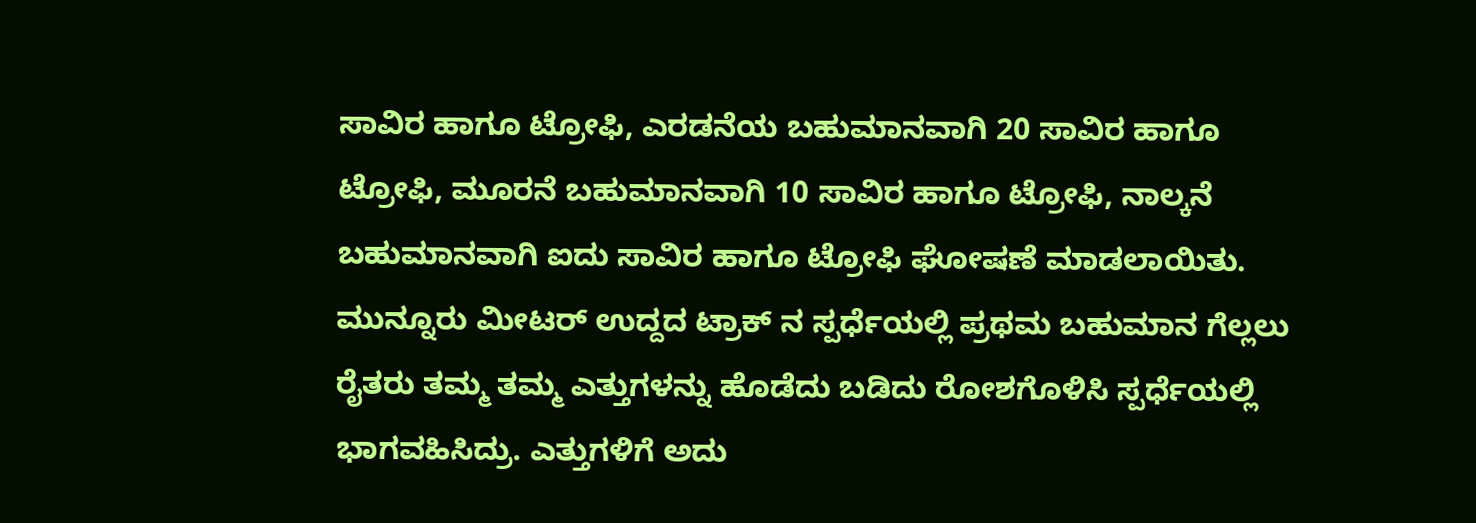ಸಾವಿರ ಹಾಗೂ ಟ್ರೋಫಿ, ಎರಡನೆಯ ಬಹುಮಾನವಾಗಿ 20 ಸಾವಿರ ಹಾಗೂ ಟ್ರೋಫಿ, ಮೂರನೆ ಬಹುಮಾನವಾಗಿ 10 ಸಾವಿರ ಹಾಗೂ ಟ್ರೋಫಿ, ನಾಲ್ಕನೆ ಬಹುಮಾನವಾಗಿ ಐದು ಸಾವಿರ ಹಾಗೂ ಟ್ರೋಫಿ ಘೋಷಣೆ ಮಾಡಲಾಯಿತು. ಮುನ್ನೂರು ಮೀಟರ್ ಉದ್ದದ ಟ್ರಾಕ್ ನ ಸ್ಪರ್ಧೆಯಲ್ಲಿ ಪ್ರಥಮ ಬಹುಮಾನ ಗೆಲ್ಲಲು ರೈತರು ತಮ್ಮ ತಮ್ಮ ಎತ್ತುಗಳನ್ನು ಹೊಡೆದು ಬಡಿದು ರೋಶಗೊಳಿಸಿ ಸ್ಪರ್ಧೆಯಲ್ಲಿ ಭಾಗವಹಿಸಿದ್ರು. ಎತ್ತುಗಳಿಗೆ ಅದು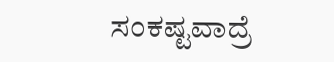ಸಂಕಷ್ಟವಾದ್ರೆ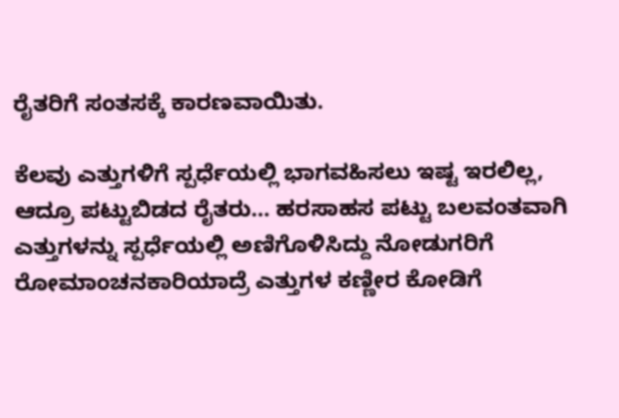ರೈತರಿಗೆ ಸಂತಸಕ್ಕೆ ಕಾರಣವಾಯಿತು.

ಕೆಲವು ಎತ್ತುಗಳಿಗೆ ಸ್ಪರ್ಧೆಯಲ್ಲಿ ಭಾಗವಹಿಸಲು ಇಷ್ಟ ಇರಲಿಲ್ಲ, ಆದ್ರೂ ಪಟ್ಟುಬಿಡದ ರೈತರು… ಹರಸಾಹಸ ಪಟ್ಟು ಬಲವಂತವಾಗಿ ಎತ್ತುಗಳನ್ನು ಸ್ಪರ್ಧೆಯಲ್ಲಿ ಅಣಿಗೊಳಿಸಿದ್ದು ನೋಡುಗರಿಗೆ ರೋಮಾಂಚನಕಾರಿಯಾದ್ರೆ ಎತ್ತುಗಳ ಕಣ್ಣೀರ ಕೋಡಿಗೆ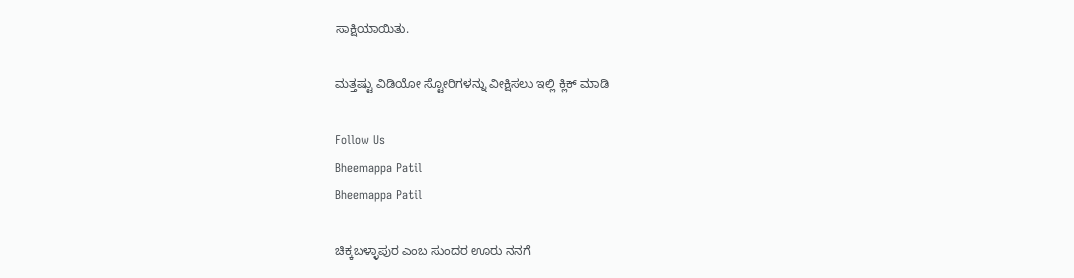ಸಾಕ್ಷಿಯಾಯಿತು.

ಮತ್ತಷ್ಟು ವಿಡಿಯೋ ಸ್ಟೋರಿಗಳನ್ನು ವೀಕ್ಷಿಸಲು ಇಲ್ಲಿ ಕ್ಲಿಕ್ ಮಾಡಿ

Follow Us
Bheemappa Patil
Bheemappa Patil

ಚಿಕ್ಕಬಳ್ಳಾಪುರ ಎಂಬ ಸುಂದರ ಊರು ನನಗೆ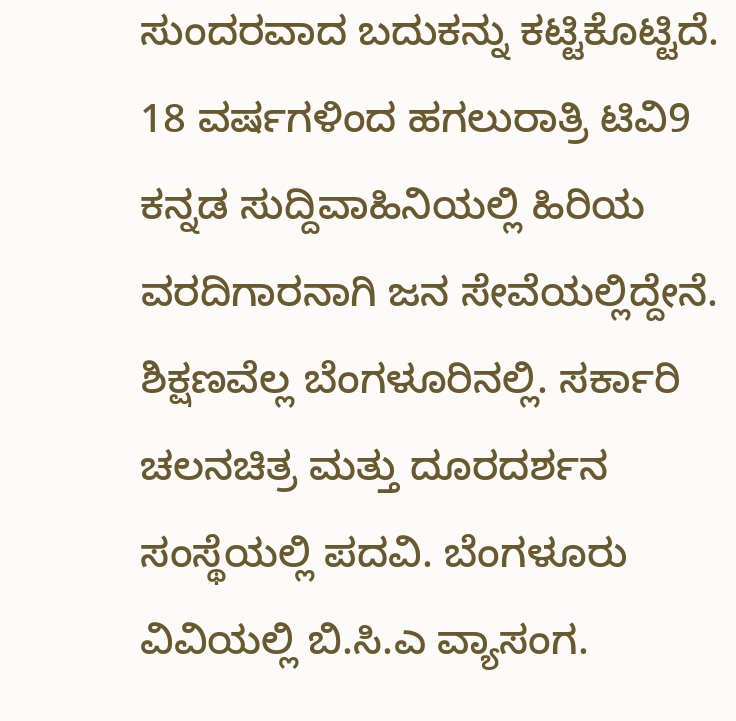ಸುಂದರವಾದ ಬದುಕನ್ನು ಕಟ್ಟಿಕೊಟ್ಟಿದೆ. 18 ವರ್ಷಗಳಿಂದ ಹಗಲುರಾತ್ರಿ ಟಿವಿ9 ಕನ್ನಡ ಸುದ್ದಿವಾಹಿನಿಯಲ್ಲಿ ಹಿರಿಯ ವರದಿಗಾರನಾಗಿ ಜನ ಸೇವೆಯಲ್ಲಿದ್ದೇನೆ. ಶಿಕ್ಷಣವೆಲ್ಲ ಬೆಂಗಳೂರಿನಲ್ಲಿ. ಸರ್ಕಾರಿ ಚಲನಚಿತ್ರ ಮತ್ತು ದೂರದರ್ಶನ ಸಂಸ್ಥೆಯಲ್ಲಿ ಪದವಿ. ಬೆಂಗಳೂರು ವಿವಿಯಲ್ಲಿ ಬಿ.ಸಿ.ಎ ವ್ಯಾಸಂಗ.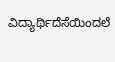ವಿದ್ಯಾರ್ಥಿದೆಸೆಯಿಂದಲೆ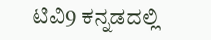ಟಿವಿ9 ಕನ್ನಡದಲ್ಲಿ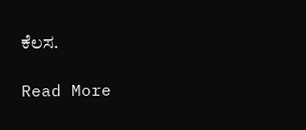ಕೆಲಸ.

Read More